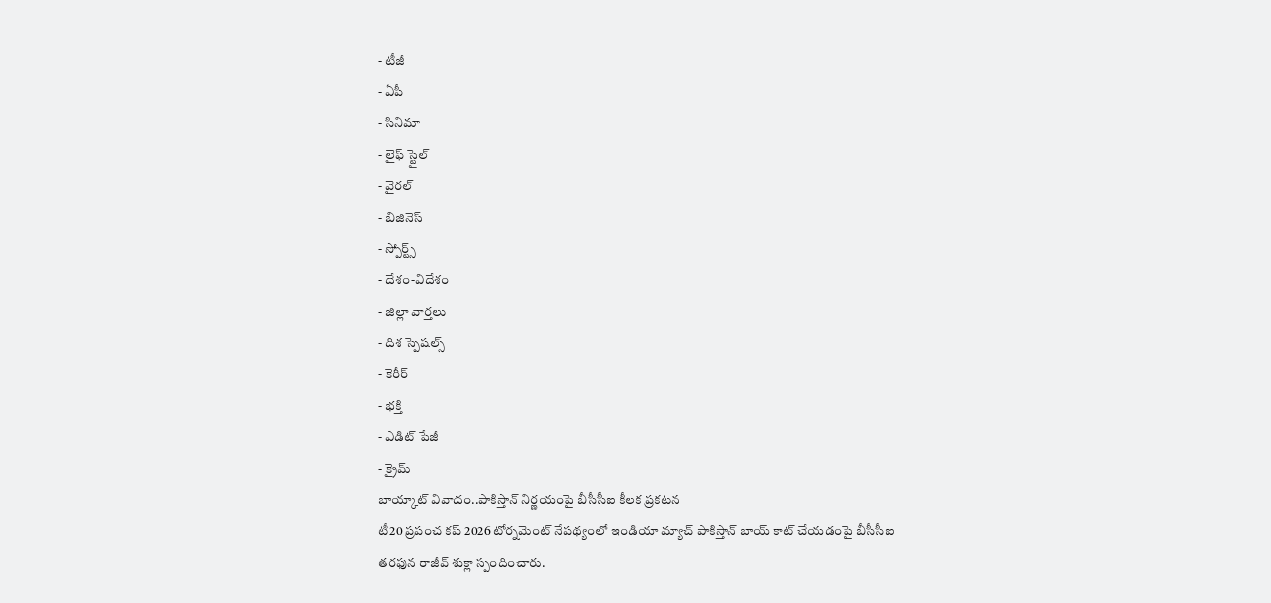- టీజీ
- ఏపీ
- సినిమా
- లైఫ్ స్టైల్
- వైరల్
- బిజినెస్
- స్పోర్ట్స్
- దేశం-విదేశం
- జిల్లా వార్తలు
- దిశ స్పెషల్స్
- కెరీర్
- భక్తి
- ఎడిట్ పేజీ
- క్రైమ్
బాయ్కాట్ వివాదం..పాకిస్తాన్ నిర్ణయంపై బీసీసీఐ కీలక ప్రకటన
టీ20 ప్రపంచ కప్ 2026 టోర్నమెంట్ నేపథ్యంలో ఇండియా మ్యాచ్ పాకిస్తాన్ బాయ్ కాట్ చేయడంపై బీసీసీఐ తరఫున రాజీవ్ శుక్లా స్పందించారు.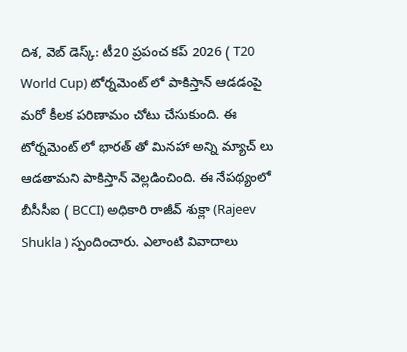దిశ, వెబ్ డెస్క్: టీ20 ప్రపంచ కప్ 2026 ( T20 World Cup) టోర్నమెంట్ లో పాకిస్తాన్ ఆడడంపై మరో కీలక పరిణామం చోటు చేసుకుంది. ఈ టోర్నమెంట్ లో భారత్ తో మినహా అన్ని మ్యాచ్ లు ఆడతామని పాకిస్తాన్ వెల్లడించింది. ఈ నేపథ్యంలో బీసీసీఐ ( BCCI) అధికారి రాజీవ్ శుక్లా (Rajeev Shukla ) స్పందించారు. ఎలాంటి వివాదాలు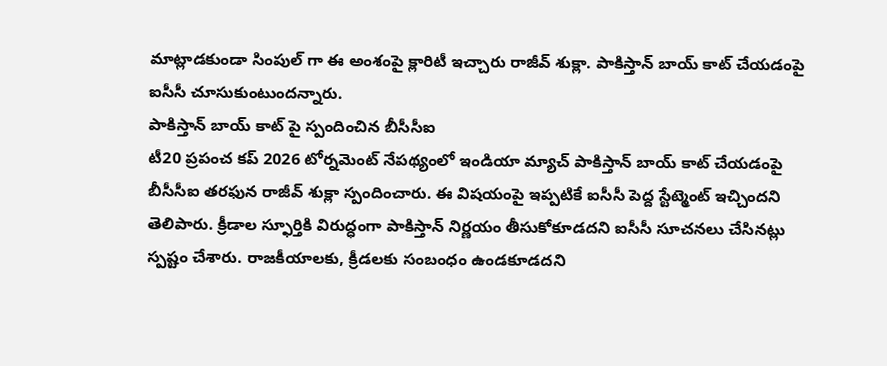మాట్లాడకుండా సింపుల్ గా ఈ అంశంపై క్లారిటీ ఇచ్చారు రాజీవ్ శుక్లా. పాకిస్తాన్ బాయ్ కాట్ చేయడంపై ఐసీసీ చూసుకుంటుందన్నారు.
పాకిస్తాన్ బాయ్ కాట్ పై స్పందించిన బీసీసీఐ
టీ20 ప్రపంచ కప్ 2026 టోర్నమెంట్ నేపథ్యంలో ఇండియా మ్యాచ్ పాకిస్తాన్ బాయ్ కాట్ చేయడంపై బీసీసీఐ తరఫున రాజీవ్ శుక్లా స్పందించారు. ఈ విషయంపై ఇప్పటికే ఐసీసీ పెద్ద స్టేట్మెంట్ ఇచ్చిందని తెలిపారు. క్రీడాల స్ఫూర్తికి విరుద్ధంగా పాకిస్తాన్ నిర్ణయం తీసుకోకూడదని ఐసీసీ సూచనలు చేసినట్లు స్పష్టం చేశారు. రాజకీయాలకు, క్రీడలకు సంబంధం ఉండకూడదని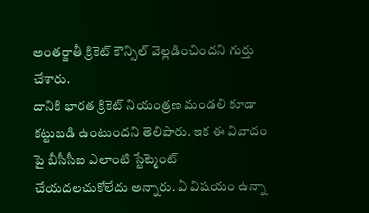అంతర్జాతీ క్రికెట్ కౌన్సిల్ వెల్లడించిందని గుర్తు చేశారు.
దానికి భారత క్రికెట్ నియంత్రణ మండలి కూడా కట్టుబడి ఉంటుందని తెలిపారు. ఇక ఈ వివాదం పై బీసీసీఐ ఎలాంటి స్టేట్మెంట్ చేయదలచుకోలేదు అన్నారు. ఏ విషయం ఉన్నా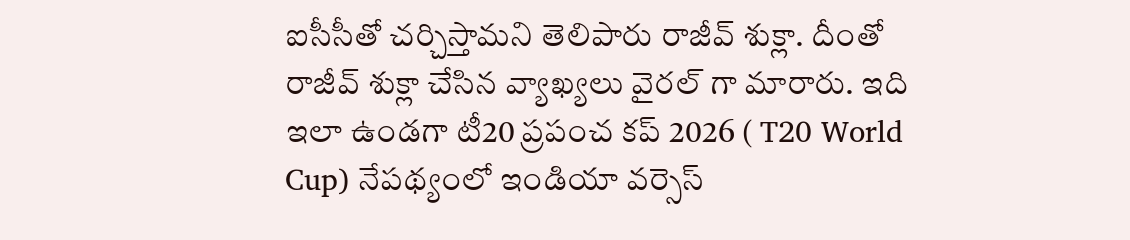ఐసీసీతో చర్చిస్తామని తెలిపారు రాజీవ్ శుక్లా. దీంతో రాజీవ్ శుక్లా చేసిన వ్యాఖ్యలు వైరల్ గా మారారు. ఇది ఇలా ఉండగా టీ20 ప్రపంచ కప్ 2026 ( T20 World Cup) నేపథ్యంలో ఇండియా వర్సెస్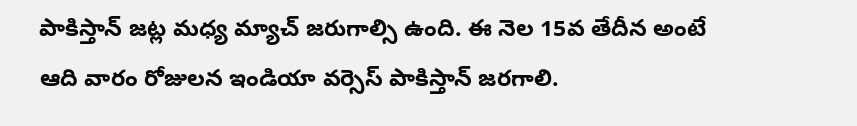పాకిస్తాన్ జట్ల మధ్య మ్యాచ్ జరుగాల్సి ఉంది. ఈ నెల 15వ తేదీన అంటే ఆది వారం రోజులన ఇండియా వర్సెస్ పాకిస్తాన్ జరగాలి.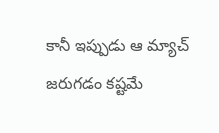కానీ ఇప్పుడు ఆ మ్యాచ్ జరుగడం కష్టమే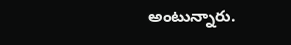అంటున్నారు.